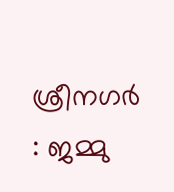ശ്രീനഗർ : ജമ്മു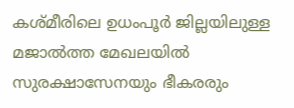കശ്മീരിലെ ഉധംപൂർ ജില്ലയിലുള്ള മജാൽത്ത മേഖലയിൽ സുരക്ഷാസേനയും ഭീകരരും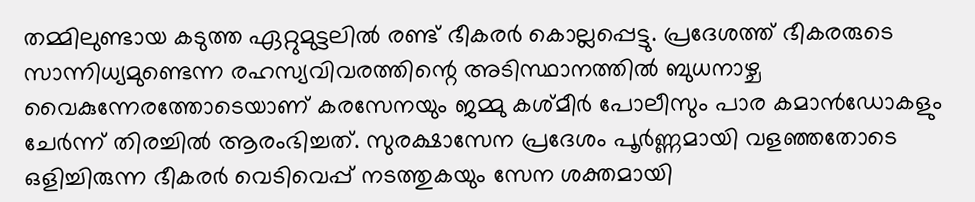തമ്മിലുണ്ടായ കടുത്ത ഏറ്റുമുട്ടലിൽ രണ്ട് ഭീകരർ കൊല്ലപ്പെട്ടു. പ്രദേശത്ത് ഭീകരരുടെ സാന്നിധ്യമുണ്ടെന്ന രഹസ്യവിവരത്തിന്റെ അടിസ്ഥാനത്തിൽ ബുധനാഴ്ച വൈകുന്നേരത്തോടെയാണ് കരസേനയും ജമ്മു കശ്മീർ പോലീസും പാര കമാൻഡോകളും ചേർന്ന് തിരച്ചിൽ ആരംഭിച്ചത്. സുരക്ഷാസേന പ്രദേശം പൂർണ്ണമായി വളഞ്ഞതോടെ ഒളിച്ചിരുന്ന ഭീകരർ വെടിവെപ്പ് നടത്തുകയും സേന ശക്തമായി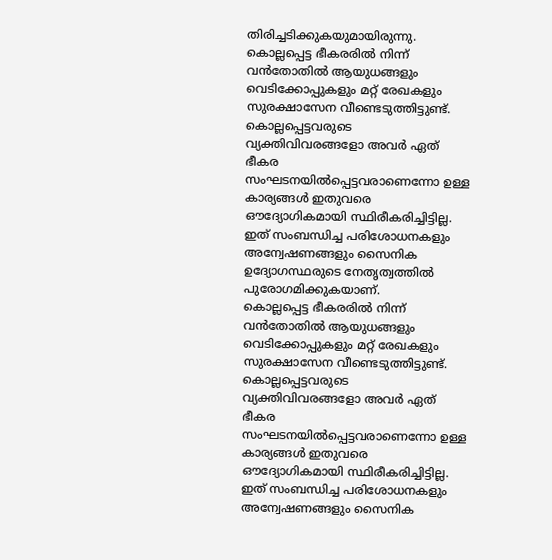തിരിച്ചടിക്കുകയുമായിരുന്നു.
കൊല്ലപ്പെട്ട ഭീകരരിൽ നിന്ന് വൻതോതിൽ ആയുധങ്ങളും വെടിക്കോപ്പുകളും മറ്റ് രേഖകളും സുരക്ഷാസേന വീണ്ടെടുത്തിട്ടുണ്ട്. കൊല്ലപ്പെട്ടവരുടെ വ്യക്തിവിവരങ്ങളോ അവർ ഏത് ഭീകര സംഘടനയിൽപ്പെട്ടവരാണെന്നോ ഉള്ള കാര്യങ്ങൾ ഇതുവരെ ഔദ്യോഗികമായി സ്ഥിരീകരിച്ചിട്ടില്ല. ഇത് സംബന്ധിച്ച പരിശോധനകളും അന്വേഷണങ്ങളും സൈനിക ഉദ്യോഗസ്ഥരുടെ നേതൃത്വത്തിൽ പുരോഗമിക്കുകയാണ്.
കൊല്ലപ്പെട്ട ഭീകരരിൽ നിന്ന് വൻതോതിൽ ആയുധങ്ങളും വെടിക്കോപ്പുകളും മറ്റ് രേഖകളും സുരക്ഷാസേന വീണ്ടെടുത്തിട്ടുണ്ട്. കൊല്ലപ്പെട്ടവരുടെ വ്യക്തിവിവരങ്ങളോ അവർ ഏത് ഭീകര സംഘടനയിൽപ്പെട്ടവരാണെന്നോ ഉള്ള കാര്യങ്ങൾ ഇതുവരെ ഔദ്യോഗികമായി സ്ഥിരീകരിച്ചിട്ടില്ല. ഇത് സംബന്ധിച്ച പരിശോധനകളും അന്വേഷണങ്ങളും സൈനിക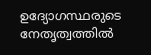ഉദ്യോഗസ്ഥരുടെ നേതൃത്വത്തിൽ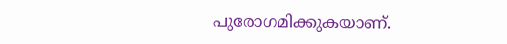പുരോഗമിക്കുകയാണ്.